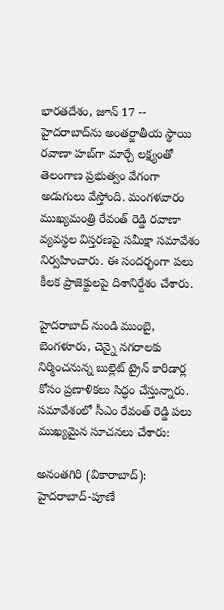భారతదేశం, జూన్ 17 -- హైదరాబాద్‌ను అంతర్జాతీయ స్థాయి రవాణా హబ్‌గా మార్చే లక్ష్యంతో తెలంగాణ ప్రభుత్వం వేగంగా అడుగులు వేస్తోంది. మంగళవారం ముఖ్యమంత్రి రేవంత్ రెడ్డి రవాణా వ్యవస్థల విస్తరణపై సమీక్షా సమావేశం నిర్వహించారు. ఈ సందర్భంగా పలు కీలక ప్రాజెక్టులపై దిశానిర్దేశం చేశారు.

హైదరాబాద్ నుండి ముంబై, బెంగళూరు, చెన్నై నగరాలకు నిర్మించనున్న బుల్లెట్ ట్రైన్ కారిడార్ల కోసం ప్రణాళికలు సిద్ధం చేస్తున్నారు. సమావేశంలో సీఎం రేవంత్ రెడ్డి పలు ముఖ్యమైన సూచనలు చేశారు:

అనంతగిరి (వికారాబాద్): హైదరాబాద్-పూణే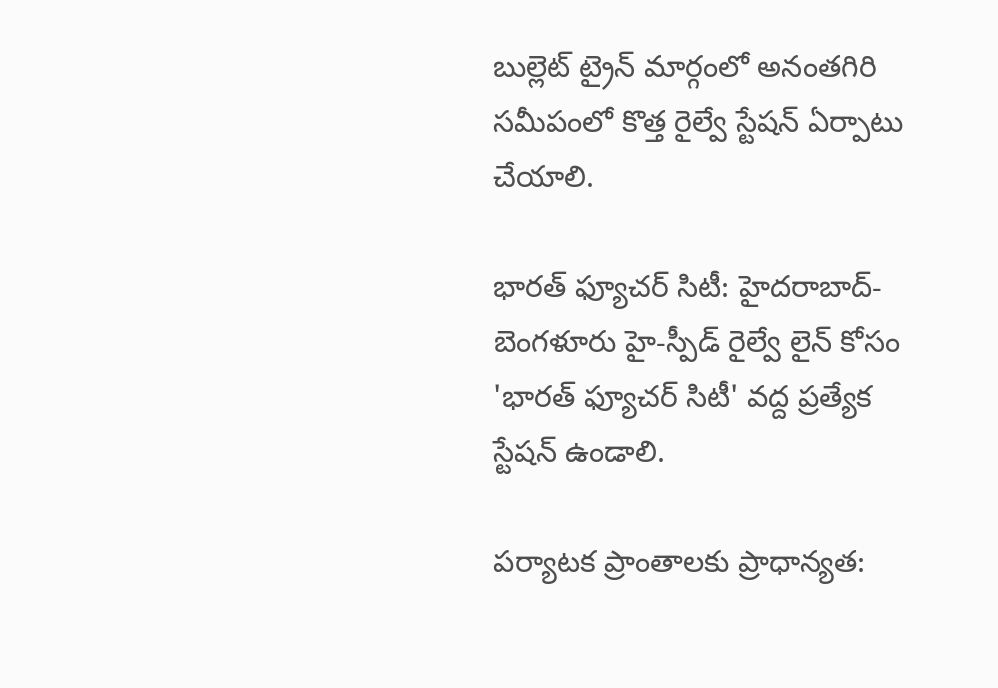బుల్లెట్ ట్రైన్ మార్గంలో అనంతగిరి సమీపంలో కొత్త రైల్వే స్టేషన్ ఏర్పాటు చేయాలి.

భారత్ ఫ్యూచర్ సిటీ: హైదరాబాద్-బెంగళూరు హై-స్పీడ్ రైల్వే లైన్ కోసం 'భారత్ ఫ్యూచర్ సిటీ' వద్ద ప్రత్యేక స్టేషన్ ఉండాలి.

పర్యాటక ప్రాంతాలకు ప్రాధాన్యత: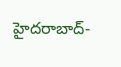హైదరాబాద్-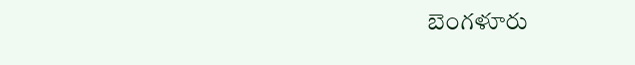బెంగళూరు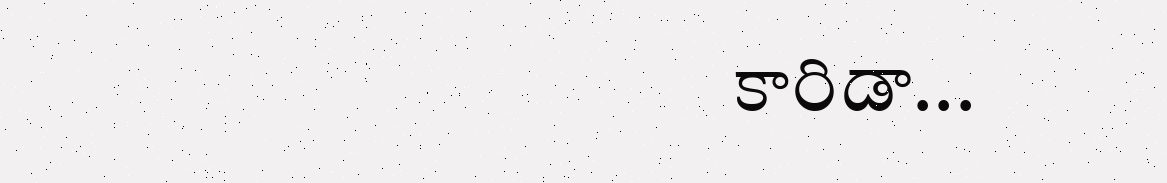కారిడా...